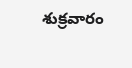శుక్రవారం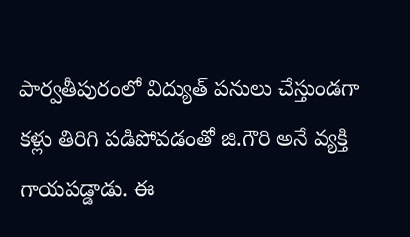పార్వతీపురంలో విద్యుత్ పనులు చేస్తుండగా కళ్లు తిరిగి పడిపోవడంతో జి.గౌరి అనే వ్యక్తి గాయపడ్డాడు. ఈ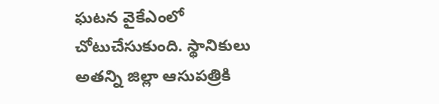ఘటన వైకేఎంలో చోటుచేసుకుంది. స్థానికులు అతన్ని జిల్లా ఆసుపత్రికి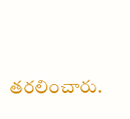తరలించారు.